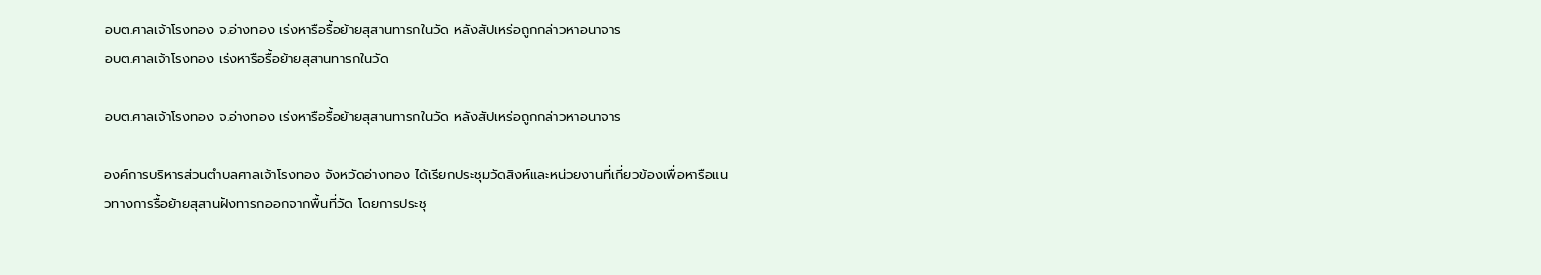อบต.ศาลเจ้าโรงทอง จ.อ่างทอง เร่งหารือรื้อย้ายสุสานทารกในวัด หลังสัปเหร่อถูกกล่าวหาอนาจาร
อบต.ศาลเจ้าโรงทอง เร่งหารือรื้อย้ายสุสานทารกในวัด

อบต.ศาลเจ้าโรงทอง จ.อ่างทอง เร่งหารือรื้อย้ายสุสานทารกในวัด หลังสัปเหร่อถูกกล่าวหาอนาจาร

องค์การบริหารส่วนตำบลศาลเจ้าโรงทอง จังหวัดอ่างทอง ได้เรียกประชุมวัดสิงห์และหน่วยงานที่เกี่ยวข้องเพื่อหารือแนวทางการรื้อย้ายสุสานฝังทารกออกจากพื้นที่วัด โดยการประชุ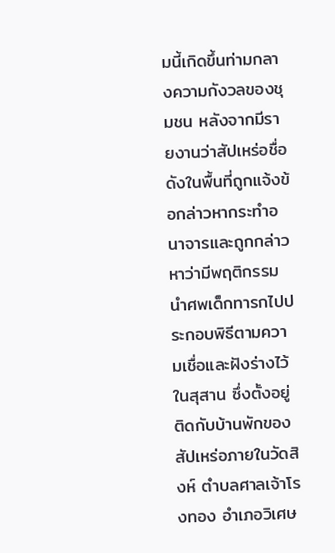มนี้เกิดขึ้นท่ามกลางความกังวลของชุมชน หลังจากมีรายงานว่าสัปเหร่อชื่อดังในพื้นที่ถูกแจ้งข้อกล่าวหากระทำอนาจารและถูกกล่าวหาว่ามีพฤติกรรมนำศพเด็กทารกไปประกอบพิธีตามความเชื่อและฝังร่างไว้ในสุสาน ซึ่งตั้งอยู่ติดกับบ้านพักของสัปเหร่อภายในวัดสิงห์ ตำบลศาลเจ้าโรงทอง อำเภอวิเศษ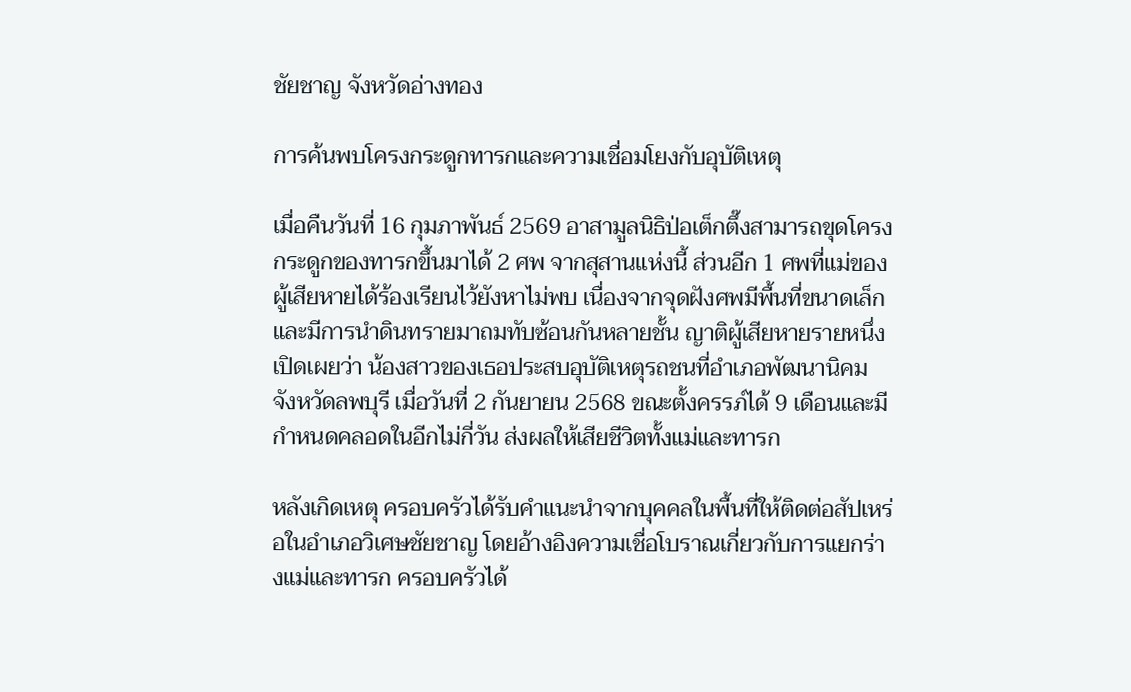ชัยชาญ จังหวัดอ่างทอง

การค้นพบโครงกระดูกทารกและความเชื่อมโยงกับอุบัติเหตุ

เมื่อคืนวันที่ 16 กุมภาพันธ์ 2569 อาสามูลนิธิป่อเต็กตึ๊งสามารถขุดโครงกระดูกของทารกขึ้นมาได้ 2 ศพ จากสุสานแห่งนี้ ส่วนอีก 1 ศพที่แม่ของผู้เสียหายได้ร้องเรียนไว้ยังหาไม่พบ เนื่องจากจุดฝังศพมีพื้นที่ขนาดเล็กและมีการนำดินทรายมาถมทับซ้อนกันหลายชั้น ญาติผู้เสียหายรายหนึ่งเปิดเผยว่า น้องสาวของเธอประสบอุบัติเหตุรถชนที่อำเภอพัฒนานิคม จังหวัดลพบุรี เมื่อวันที่ 2 กันยายน 2568 ขณะตั้งครรภ์ได้ 9 เดือนและมีกำหนดคลอดในอีกไม่กี่วัน ส่งผลให้เสียชีวิตทั้งแม่และทารก

หลังเกิดเหตุ ครอบครัวได้รับคำแนะนำจากบุคคลในพื้นที่ให้ติดต่อสัปเหร่อในอำเภอวิเศษชัยชาญ โดยอ้างอิงความเชื่อโบราณเกี่ยวกับการแยกร่างแม่และทารก ครอบครัวได้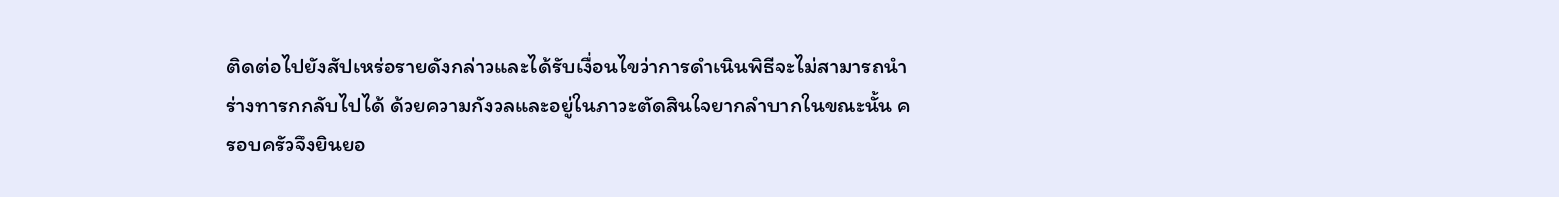ติดต่อไปยังสัปเหร่อรายดังกล่าวและได้รับเงื่อนไขว่าการดำเนินพิธีจะไม่สามารถนำร่างทารกกลับไปได้ ด้วยความกังวลและอยู่ในภาวะตัดสินใจยากลำบากในขณะนั้น ครอบครัวจึงยินยอ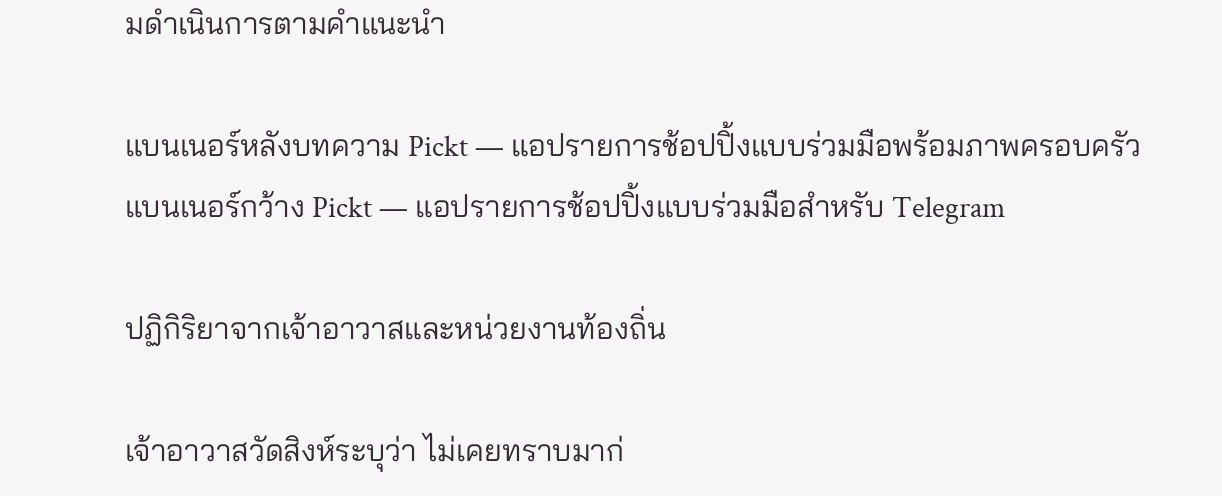มดำเนินการตามคำแนะนำ

แบนเนอร์หลังบทความ Pickt — แอปรายการช้อปปิ้งแบบร่วมมือพร้อมภาพครอบครัว
แบนเนอร์กว้าง Pickt — แอปรายการช้อปปิ้งแบบร่วมมือสำหรับ Telegram

ปฏิกิริยาจากเจ้าอาวาสและหน่วยงานท้องถิ่น

เจ้าอาวาสวัดสิงห์ระบุว่า ไม่เคยทราบมาก่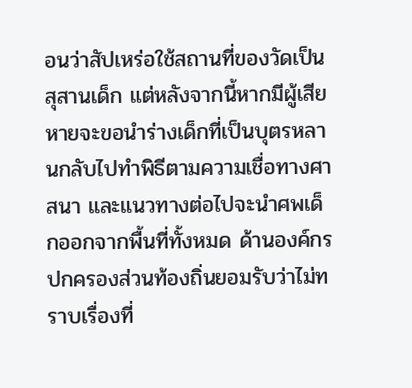อนว่าสัปเหร่อใช้สถานที่ของวัดเป็นสุสานเด็ก แต่หลังจากนี้หากมีผู้เสียหายจะขอนำร่างเด็กที่เป็นบุตรหลานกลับไปทำพิธีตามความเชื่อทางศาสนา และแนวทางต่อไปจะนำศพเด็กออกจากพื้นที่ทั้งหมด ด้านองค์กรปกครองส่วนท้องถิ่นยอมรับว่าไม่ทราบเรื่องที่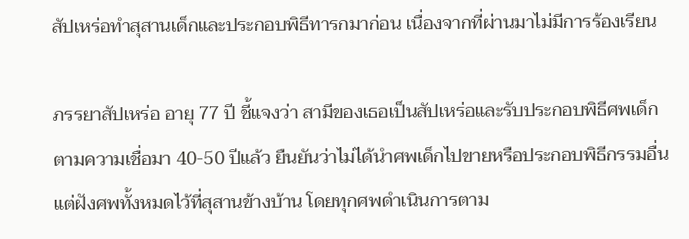สัปเหร่อทำสุสานเด็กและประกอบพิธีทารกมาก่อน เนื่องจากที่ผ่านมาไม่มีการร้องเรียน

ภรรยาสัปเหร่อ อายุ 77 ปี ชี้แจงว่า สามีของเธอเป็นสัปเหร่อและรับประกอบพิธีศพเด็กตามความเชื่อมา 40-50 ปีแล้ว ยืนยันว่าไม่ได้นำศพเด็กไปขายหรือประกอบพิธีกรรมอื่น แต่ฝังศพทั้งหมดไว้ที่สุสานข้างบ้าน โดยทุกศพดำเนินการตาม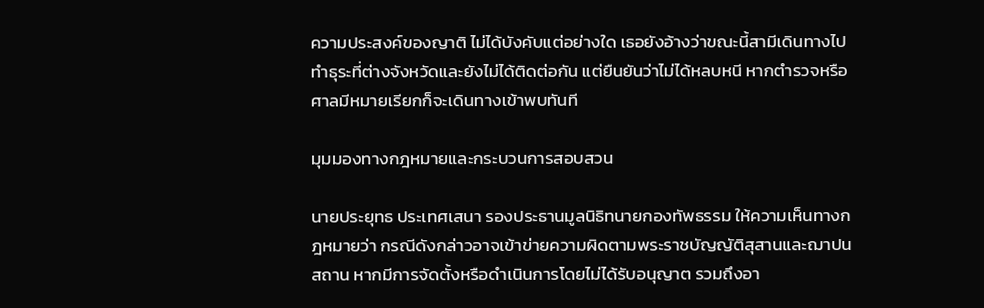ความประสงค์ของญาติ ไม่ได้บังคับแต่อย่างใด เธอยังอ้างว่าขณะนี้สามีเดินทางไปทำธุระที่ต่างจังหวัดและยังไม่ได้ติดต่อกัน แต่ยืนยันว่าไม่ได้หลบหนี หากตำรวจหรือศาลมีหมายเรียกก็จะเดินทางเข้าพบทันที

มุมมองทางกฎหมายและกระบวนการสอบสวน

นายประยุทธ ประเทศเสนา รองประธานมูลนิธิทนายกองทัพธรรม ให้ความเห็นทางกฎหมายว่า กรณีดังกล่าวอาจเข้าข่ายความผิดตามพระราชบัญญัติสุสานและฌาปนสถาน หากมีการจัดตั้งหรือดำเนินการโดยไม่ได้รับอนุญาต รวมถึงอา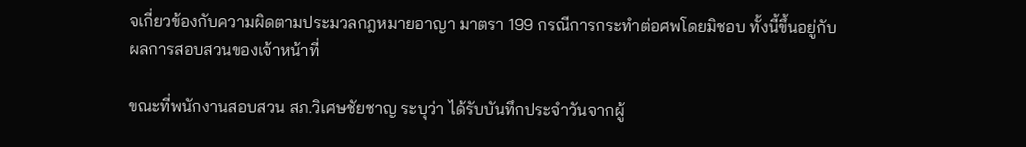จเกี่ยวข้องกับความผิดตามประมวลกฎหมายอาญา มาตรา 199 กรณีการกระทำต่อศพโดยมิชอบ ทั้งนี้ขึ้นอยู่กับผลการสอบสวนของเจ้าหน้าที่

ขณะที่พนักงานสอบสวน สภ.วิเศษชัยชาญ ระบุว่า ได้รับบันทึกประจำวันจากผู้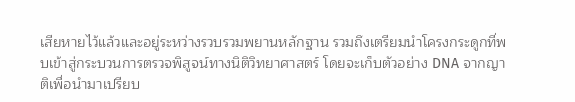เสียหายไว้แล้วและอยู่ระหว่างรวบรวมพยานหลักฐาน รวมถึงเตรียมนำโครงกระดูกที่พบเข้าสู่กระบวนการตรวจพิสูจน์ทางนิติวิทยาศาสตร์ โดยจะเก็บตัวอย่าง DNA จากญาติเพื่อนำมาเปรียบ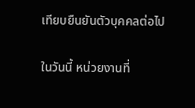เทียบยืนยันตัวบุคคลต่อไป

ในวันนี้ หน่วยงานที่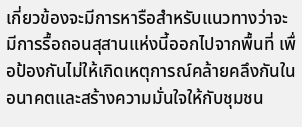เกี่ยวข้องจะมีการหารือสำหรับแนวทางว่าจะมีการรื้อถอนสุสานแห่งนี้ออกไปจากพื้นที่ เพื่อป้องกันไม่ให้เกิดเหตุการณ์คล้ายคลึงกันในอนาคตและสร้างความมั่นใจให้กับชุมชน